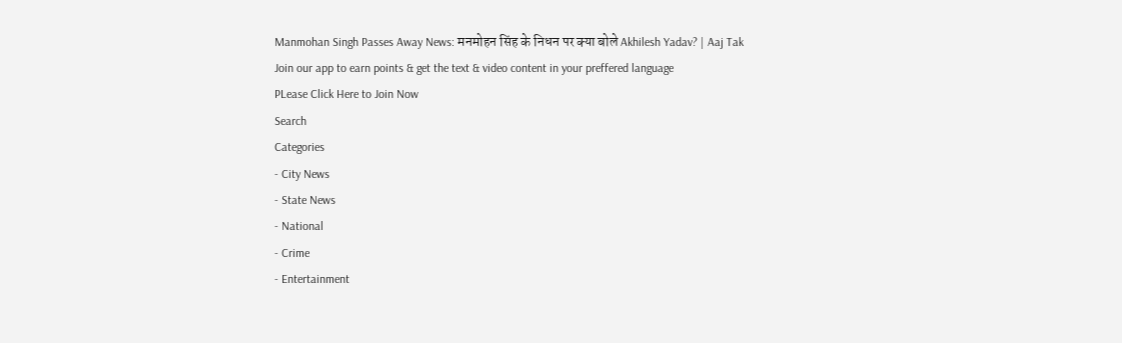Manmohan Singh Passes Away News: मनमोहन सिंह के निधन पर क्या बोले Akhilesh Yadav? | Aaj Tak
Join our app to earn points & get the text & video content in your preffered language
PLease Click Here to Join Now
Search
Categories
- City News
- State News
- National
- Crime
- Entertainment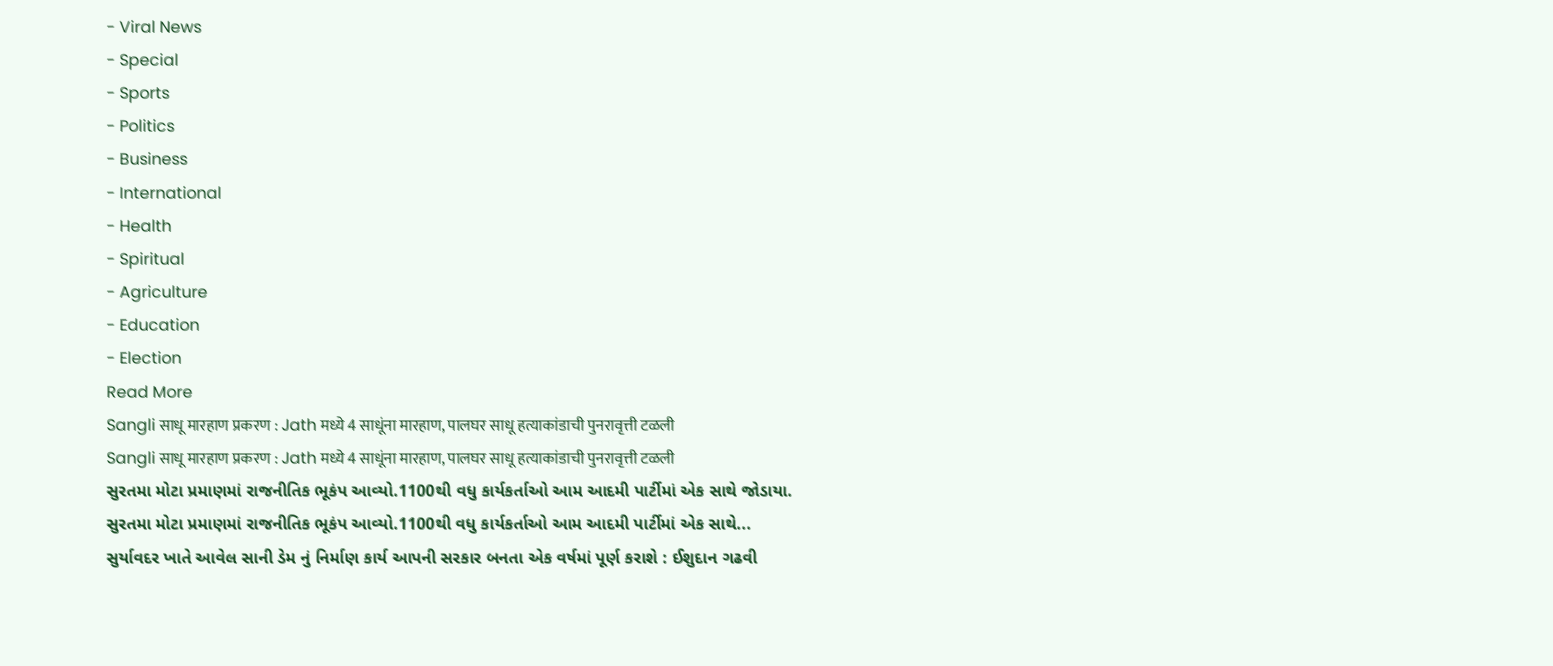- Viral News
- Special
- Sports
- Politics
- Business
- International
- Health
- Spiritual
- Agriculture
- Education
- Election
Read More
Sangli साधू मारहाण प्रकरण : Jath मध्ये 4 साधूंना मारहाण, पालघर साधू हत्याकांडाची पुनरावृत्ती टळली
Sangli साधू मारहाण प्रकरण : Jath मध्ये 4 साधूंना मारहाण, पालघर साधू हत्याकांडाची पुनरावृत्ती टळली
સુરતમા મોટા પ્રમાણમાં રાજનીતિક ભૂકંપ આવ્યો.1100થી વધુ કાર્યકર્તાઓ આમ આદમી પાર્ટીમાં એક સાથે જોડાયા.
સુરતમા મોટા પ્રમાણમાં રાજનીતિક ભૂકંપ આવ્યો.1100થી વધુ કાર્યકર્તાઓ આમ આદમી પાર્ટીમાં એક સાથે...
સુર્યાવદર ખાતે આવેલ સાની ડેમ નું નિર્માણ કાર્ય આપની સરકાર બનતા એક વર્ષમાં પૂર્ણ કરાશે : ઈશુદાન ગઢવી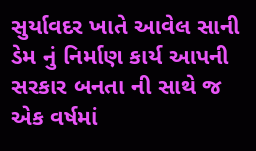સુર્યાવદર ખાતે આવેલ સાની ડેમ નું નિર્માણ કાર્ય આપની સરકાર બનતા ની સાથે જ એક વર્ષમાં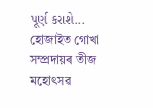પૂર્ણ કરાશે...
হোজাইত গোখা সম্প্ৰদায়ৰ তীজ মহোৎসৱ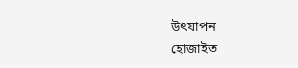উৎযাপন
হোজাইত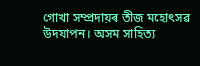গোখা সম্প্ৰদায়ৰ তীজ মহোৎসৱ উদযাপন। অসম সাহিত্য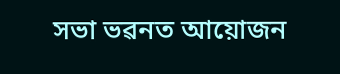সভা ভৱনত আয়োজন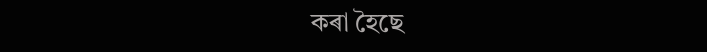কৰা হৈছে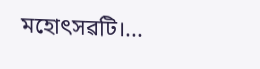মহোৎসৱটি।...